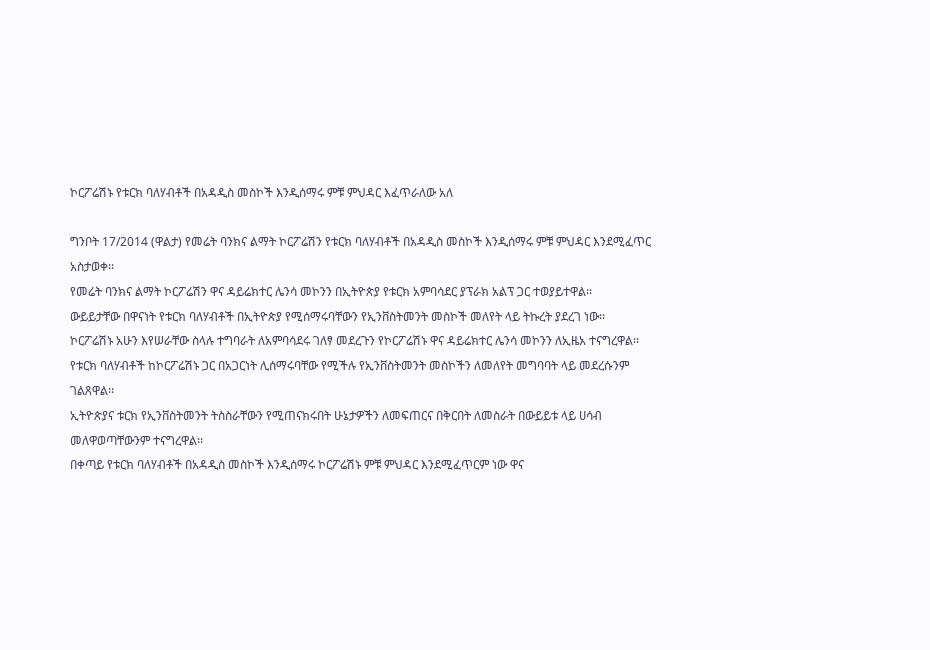ኮርፖሬሽኑ የቱርክ ባለሃብቶች በአዳዲስ መስኮች እንዲሰማሩ ምቹ ምህዳር እፈጥራለው አለ

ግንቦት 17/2014 (ዋልታ) የመሬት ባንክና ልማት ኮርፖሬሽን የቱርክ ባለሃብቶች በአዳዲስ መስኮች እንዲሰማሩ ምቹ ምህዳር እንደሚፈጥር አስታወቀ፡፡
የመሬት ባንክና ልማት ኮርፖሬሽን ዋና ዳይሬክተር ሌንሳ መኮንን በኢትዮጵያ የቱርክ አምባሳደር ያፕራክ አልፕ ጋር ተወያይተዋል፡፡
ውይይታቸው በዋናነት የቱርክ ባለሃብቶች በኢትዮጵያ የሚሰማሩባቸውን የኢንቨስትመንት መስኮች መለየት ላይ ትኩረት ያደረገ ነው፡፡
ኮርፖሬሽኑ አሁን እየሠራቸው ስላሉ ተግባራት ለአምባሳደሩ ገለፃ መደረጉን የኮርፖሬሽኑ ዋና ዳይሬክተር ሌንሳ መኮንን ለኢዜአ ተናግረዋል፡፡
የቱርክ ባለሃብቶች ከኮርፖሬሽኑ ጋር በአጋርነት ሊሰማሩባቸው የሚችሉ የኢንቨስትመንት መስኮችን ለመለየት መግባባት ላይ መደረሱንም ገልጸዋል፡፡
ኢትዮጵያና ቱርክ የኢንቨስትመንት ትስስራቸውን የሚጠናክሩበት ሁኔታዎችን ለመፍጠርና በቅርበት ለመስራት በውይይቱ ላይ ሀሳብ መለዋወጣቸውንም ተናግረዋል፡፡
በቀጣይ የቱርክ ባለሃብቶች በአዳዲስ መስኮች እንዲሰማሩ ኮርፖሬሽኑ ምቹ ምህዳር እንደሚፈጥርም ነው ዋና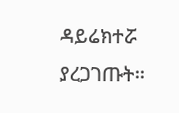ዳይሬክተሯ ያረጋገጡት፡፡